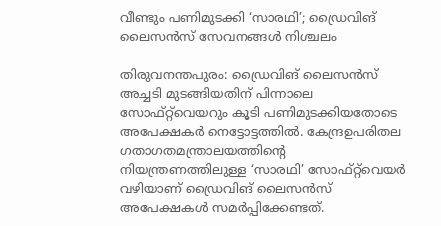വീണ്ടും പണിമുടക്കി ‘സാരഥി’; ഡ്രൈവിങ് ലൈസൻസ് സേവനങ്ങൾ നിശ്ചലം

തിരുവനന്തപുരം: ഡ്രൈവിങ് ലൈസന്‍സ് അച്ചടി മുടങ്ങിയതിന് പിന്നാലെ സോഫ്റ്റ്‌വെയറും കൂടി പണിമുടക്കിയതോടെ അപേക്ഷകര്‍ നെട്ടോട്ടത്തില്‍. കേന്ദ്രഉപരിതല ഗതാഗതമന്ത്രാലയത്തിന്റെ നിയന്ത്രണത്തിലുള്ള ‘സാരഥി’ സോഫ്റ്റ്‌വെയര്‍ വഴിയാണ് ഡ്രൈവിങ് ലൈസന്‍സ് അപേക്ഷകള്‍ സമര്‍പ്പിക്കേണ്ടത്.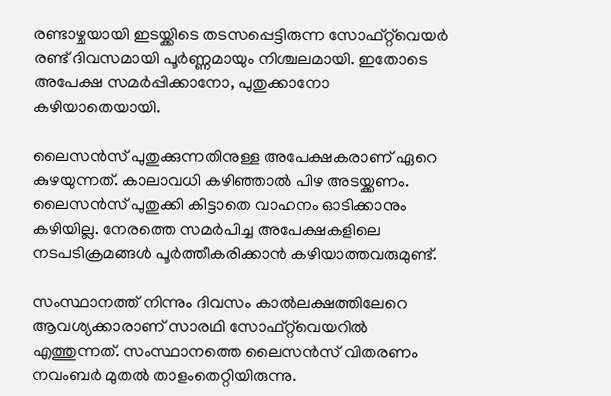രണ്ടാഴ്ചയായി ഇടയ്ക്കിടെ തടസപ്പെട്ടിരുന്ന സോഫ്റ്റ്‌വെയര്‍ രണ്ട് ദിവസമായി പൂര്‍ണ്ണമായും നിശ്ചലമായി. ഇതോടെ അപേക്ഷ സമര്‍പ്പിക്കാനോ, പുതുക്കാനോ കഴിയാതെയായി.

ലൈസന്‍സ് പുതുക്കുന്നതിനുള്ള അപേക്ഷകരാണ് ഏറെ കുഴയുന്നത്. കാലാവധി കഴിഞ്ഞാല്‍ പിഴ അടയ്ക്കണം. ലൈസന്‍സ് പുതുക്കി കിട്ടാതെ വാഹനം ഓടിക്കാനും കഴിയില്ല. നേരത്തെ സമര്‍പിച്ച അപേക്ഷകളിലെ നടപടിക്രമങ്ങള്‍ പൂര്‍ത്തീകരിക്കാന്‍ കഴിയാത്തവരുമുണ്ട്.

സംസ്ഥാനത്ത് നിന്നും ദിവസം കാല്‍ലക്ഷത്തിലേറെ ആവശ്യക്കാരാണ് സാരഥി സോഫ്റ്റ്‌വെയറില്‍ എത്തുന്നത്. സംസ്ഥാനത്തെ ലൈസന്‍സ് വിതരണം നവംബര്‍ മുതല്‍ താളംതെറ്റിയിരുന്നു.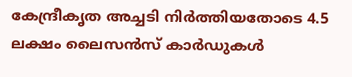കേന്ദ്രീകൃത അച്ചടി നിര്‍ത്തിയതോടെ 4.5 ലക്ഷം ലൈസന്‍സ് കാര്‍ഡുകള്‍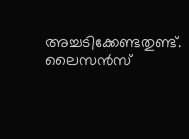അച്ചടിക്കേണ്ടതുണ്ട്. ലൈസന്‍സ്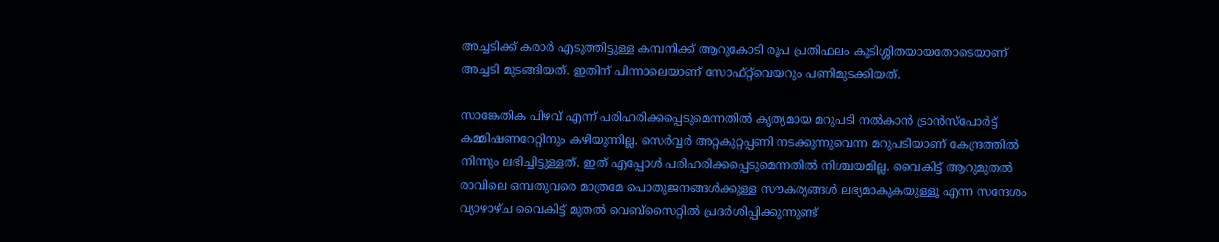അച്ചടിക്ക് കരാര്‍ എടുത്തിട്ടുള്ള കമ്പനിക്ക് ആറുകോടി രൂപ പ്രതിഫലം കുടിശ്ശിതയായതോടെയാണ് അച്ചടി മുടങ്ങിയത്. ഇതിന് പിന്നാലെയാണ് സോഫ്റ്റ്‌വെയറും പണിമുടക്കിയത്.

സാങ്കേതിക പിഴവ് എന്ന് പരിഹരിക്കപ്പെടുമെന്നതില്‍ കൃത്യമായ മറുപടി നല്‍കാന്‍ ട്രാന്‍സ്പോര്‍ട്ട് കമ്മിഷണറേറ്റിനും കഴിയുന്നില്ല. സെര്‍വ്വര്‍ അറ്റകുറ്റപ്പണി നടക്കുന്നുവെന്ന മറുപടിയാണ് കേന്ദ്രത്തില്‍ നിന്നും ലഭിച്ചിട്ടുള്ളത്. ഇത് എപ്പോള്‍ പരിഹരിക്കപ്പെടുമെന്നതില്‍ നിശ്ചയമില്ല. വൈകിട്ട് ആറുമുതല്‍ രാവിലെ ഒമ്പതുവരെ മാത്രമേ പൊതുജനങ്ങള്‍ക്കുള്ള സൗകര്യങ്ങള്‍ ലഭ്യമാകുകയുള്ളൂ എന്ന സന്ദേശം വ്യാഴാഴ്ച വൈകിട്ട് മുതല്‍ വെബ്സൈറ്റില്‍ പ്രദര്‍ശിപ്പിക്കുന്നുണ്ട്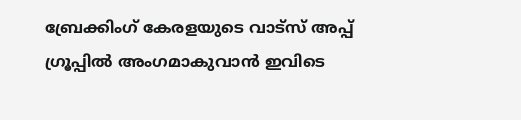ബ്രേക്കിംഗ് കേരളയുടെ വാട്സ് അപ്പ് ഗ്രൂപ്പിൽ അംഗമാകുവാൻ ഇവിടെ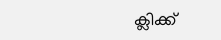ക്ലിക്ക്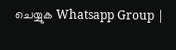ചെയ്യുക Whatsapp Group |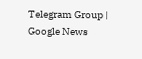Telegram Group | Google News